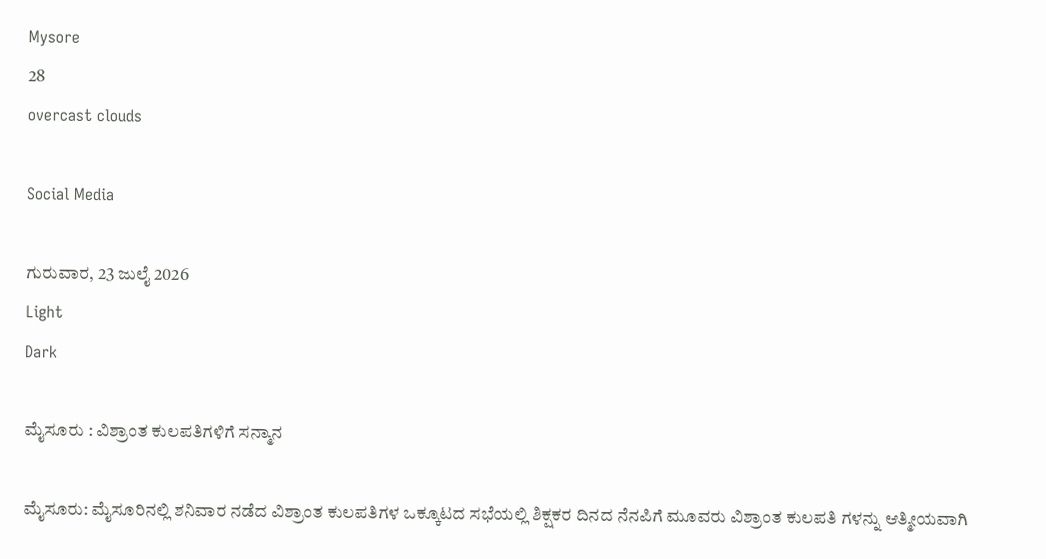Mysore
28
overcast clouds

Social Media

ಗುರುವಾರ, 23 ಜುಲೈ 2026
Light
Dark

ಮೈಸೂರು : ವಿಶ್ರಾಂತ ಕುಲಪತಿಗಳಿಗೆ ಸನ್ಮಾನ

ಮೈಸೂರು: ಮೈಸೂರಿನಲ್ಲಿ ಶನಿವಾರ ನಡೆದ ವಿಶ್ರಾಂತ ಕುಲಪತಿಗಳ ಒಕ್ಕೂಟದ ಸಭೆಯಲ್ಲಿ ಶಿಕ್ಷಕರ ದಿನದ ನೆನಪಿಗೆ ಮೂವರು ವಿಶ್ರಾಂತ ಕುಲಪತಿ ಗಳನ್ನು ಆತ್ಮೀಯವಾಗಿ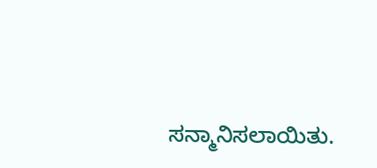ಸನ್ಮಾನಿಸಲಾಯಿತು.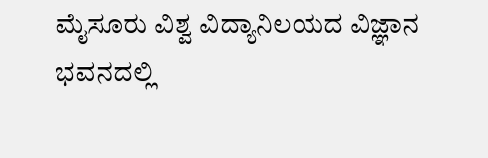ಮೈಸೂರು ವಿಶ್ವ ವಿದ್ಯಾನಿಲಯದ ವಿಜ್ಞಾನ ಭವನದಲ್ಲಿ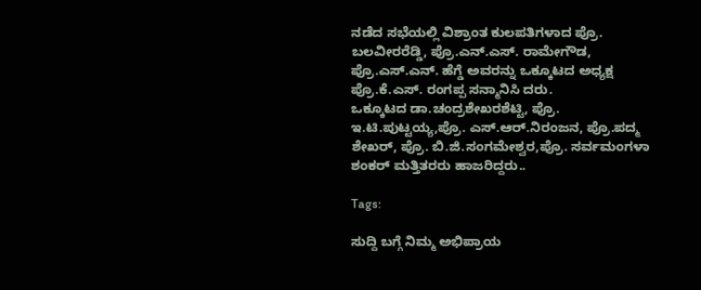ನಡೆದ ಸಭೆಯಲ್ಲಿ ವಿಶ್ರಾಂತ ಕುಲಪತಿಗಳಾದ ಪ್ರೊ. ಬಲವೀರರೆಡ್ಡಿ, ಪ್ರೊ.ಎನ್.ಎಸ್. ರಾಮೇಗೌಡ, ಪ್ರೊ.ಎಸ್.ಎನ್. ಹೆಗ್ಡೆ ಅವರನ್ನು ಒಕ್ಕೂಟದ ಅಧ್ಯಕ್ಷ ಪ್ರೊ.ಕೆ.ಎಸ್. ರಂಗಪ್ಪ ಸನ್ಮಾನಿಸಿ ದರು.
ಒಕ್ಕೂಟದ ಡಾ.ಚಂದ್ರಶೇಖರಶೆಟ್ಟಿ, ಪ್ರೊ. ಇ.ಟಿ.ಪುಟ್ಟಯ್ಯ,ಪ್ರೊ. ಎಸ್.ಆರ್.ನಿರಂಜನ, ಪ್ರೊ.ಪದ್ಮ ಶೇಖರ್, ಪ್ರೊ. ಬಿ.ಜಿ.ಸಂಗಮೇಶ್ವರ,ಪ್ರೊ. ಸರ್ವಮಂಗಳಾ ಶಂಕರ್ ಮತ್ತಿತರರು ಹಾಜರಿದ್ದರು..

Tags:

ಸುದ್ದಿ ಬಗ್ಗೆ ನಿಮ್ಮ ಅಭಿಪ್ರಾಯ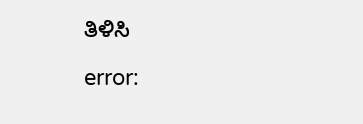ತಿಳಿಸಿ

error: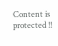Content is protected !!